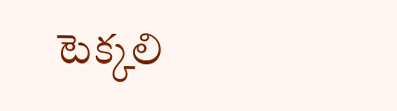టెక్కలి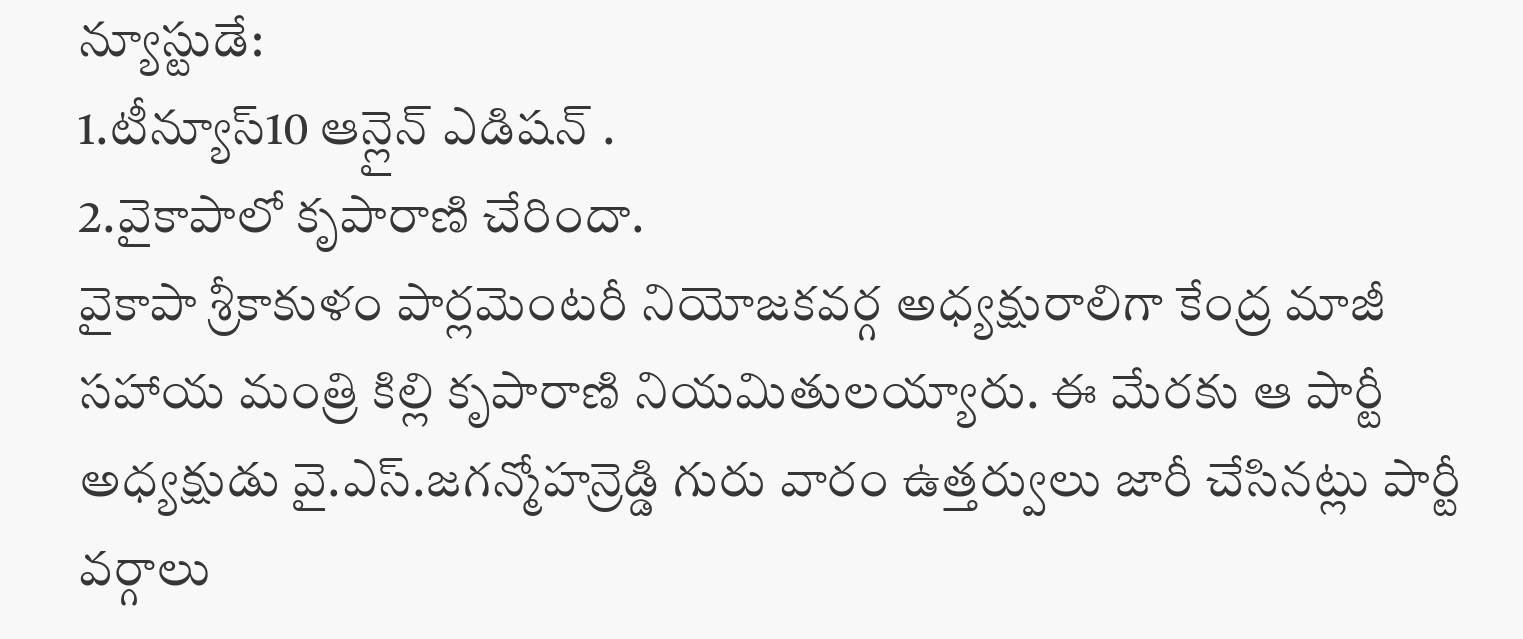న్యూస్టుడే:
1.టీన్యూస్10 ఆన్లైన్ ఎడిషన్ .
2.వైకాపాలో కృపారాణి చేరిందా.
వైకాపా శ్రీకాకుళం పార్లమెంటరీ నియోజకవర్గ అధ్యక్షురాలిగా కేంద్ర మాజీ సహాయ మంత్రి కిల్లి కృపారాణి నియమితులయ్యారు. ఈ మేరకు ఆ పార్టీ అధ్యక్షుడు వై.ఎస్.జగన్మోహన్రెడ్డి గురు వారం ఉత్తర్వులు జారీ చేసినట్లు పార్టీ వర్గాలు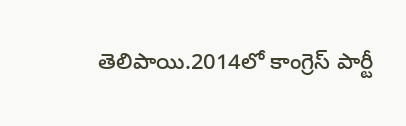తెలిపాయి.2014లో కాంగ్రెస్ పార్టీ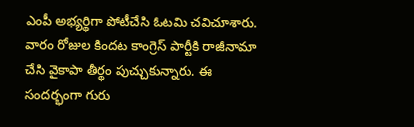ఎంపీ అభ్యర్థిగా పోటీచేసి ఓటమి చవిచూశారు. వారం రోజుల కిందట కాంగ్రెస్ పార్టీకి రాజీనామా చేసి వైకాపా తీర్థం పుచ్చుకున్నారు. ఈ సందర్భంగా గురు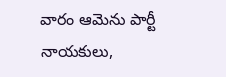వారం ఆమెను పార్టీ నాయకులు,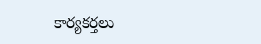కార్యకర్తలు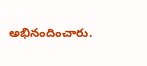అభినందించారు.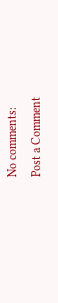No comments:
Post a Comment